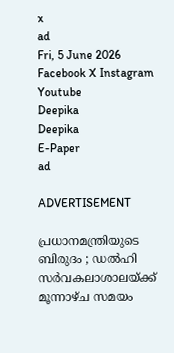x
ad
Fri, 5 June 2026
Facebook X Instagram Youtube
Deepika
Deepika
E-Paper
ad

ADVERTISEMENT

പ്രധാനമന്ത്രിയുടെ ബിരുദം ; ഡൽഹി സർവകലാശാലയ്ക്ക് മൂന്നാഴ്ച സമയം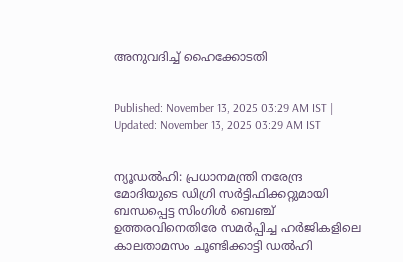അനുവദിച്ച് ഹൈക്കോടതി


Published: November 13, 2025 03:29 AM IST | Updated: November 13, 2025 03:29 AM IST


ന്യൂഡൽഹി: പ്രധാനമന്ത്രി നരേന്ദ്ര മോദിയുടെ ഡിഗ്രി സർട്ടിഫിക്കറ്റുമായി ബന്ധപ്പെട്ട സിംഗിൾ ബെഞ്ച് ഉത്തരവിനെതിരേ സമർപ്പിച്ച ഹർജികളിലെ കാലതാമസം ചൂണ്ടിക്കാട്ടി ഡൽഹി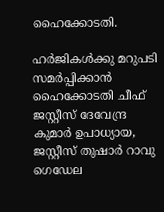ഹൈക്കോടതി.

ഹർജികൾക്കു മറുപടി സമർപ്പിക്കാൻ ഹൈക്കോടതി ചീഫ് ജസ്റ്റീസ് ദേവേന്ദ്ര കുമാർ ഉപാധ്യായ, ജസ്റ്റീസ് തുഷാർ റാവു ഗെഡേല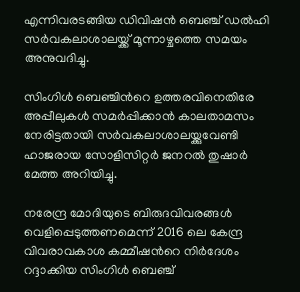എന്നിവരടങ്ങിയ ഡിവിഷൻ ബെഞ്ച് ഡൽഹി സർവകലാശാലയ്ക്ക് മൂന്നാഴ്ചത്തെ സമയം അനുവദിച്ചു.

സിംഗിൾ ബെഞ്ചിന്‍റെ ഉത്തരവിനെതിരേ അപ്പീലുകൾ സമർപ്പിക്കാൻ കാലതാമസം നേരിട്ടതായി സർവകലാശാലയ്ക്കുവേണ്ടി ഹാജരായ സോളിസിറ്റർ ജനറൽ തുഷാർ മേത്ത അറിയിച്ചു.

നരേന്ദ്ര മോദിയുടെ ബിരുദവിവരങ്ങൾ വെളിപ്പെടുത്തണമെന്ന് 2016 ലെ കേന്ദ്ര വിവരാവകാശ കമ്മീഷന്‍റെ നിർദേശം റദ്ദാക്കിയ സിംഗിൾ ബെഞ്ച്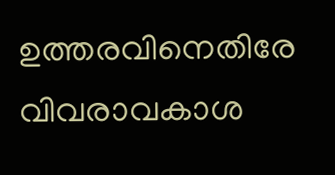ഉത്തരവിനെതിരേ വിവരാവകാശ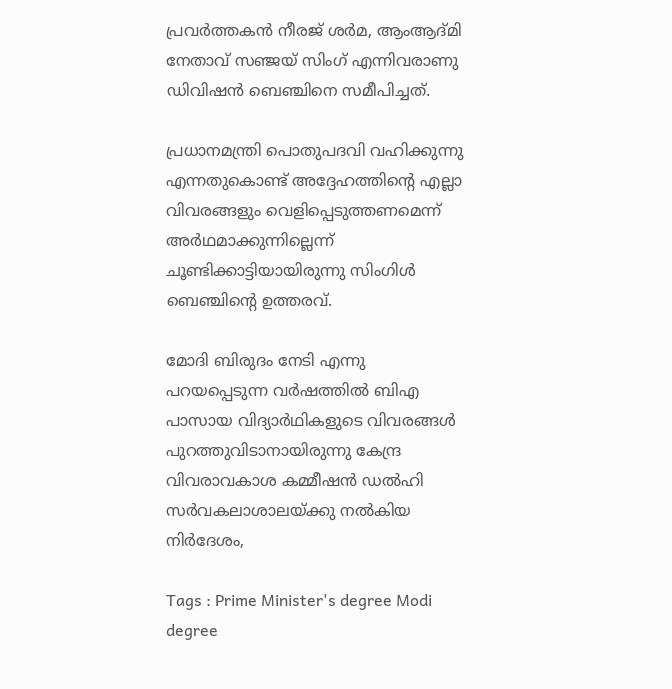പ്രവർത്തകൻ നീരജ് ശർമ, ആംആദ്മി നേതാവ് സഞ്ജയ് സിംഗ് എന്നിവരാണു ഡിവിഷൻ ബെഞ്ചിനെ സമീപിച്ചത്.

പ്രധാനമന്ത്രി പൊതുപദവി വഹിക്കുന്നു എന്നതുകൊണ്ട് അദ്ദേഹത്തിന്‍റെ എല്ലാ വിവരങ്ങളും വെളിപ്പെടുത്തണമെന്ന് അർഥമാക്കുന്നില്ലെന്ന് ചൂണ്ടിക്കാട്ടിയായിരുന്നു സിംഗിൾ ബെഞ്ചിന്‍റെ ഉത്തരവ്.

മോദി ബിരുദം നേടി എന്നു പറയപ്പെടുന്ന വർഷത്തിൽ ബിഎ പാസായ വിദ്യാർഥികളുടെ വിവരങ്ങൾ പുറത്തുവിടാനായിരുന്നു കേന്ദ്ര വിവരാവകാശ കമ്മീഷൻ ഡൽഹി സർവകലാശാലയ്ക്കു നൽകിയ നിർദേശം,

Tags : Prime Minister's degree Modi degree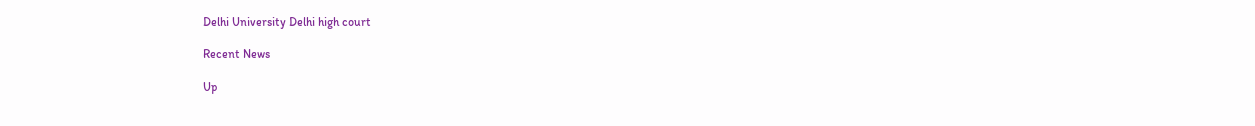Delhi University Delhi high court

Recent News

Up